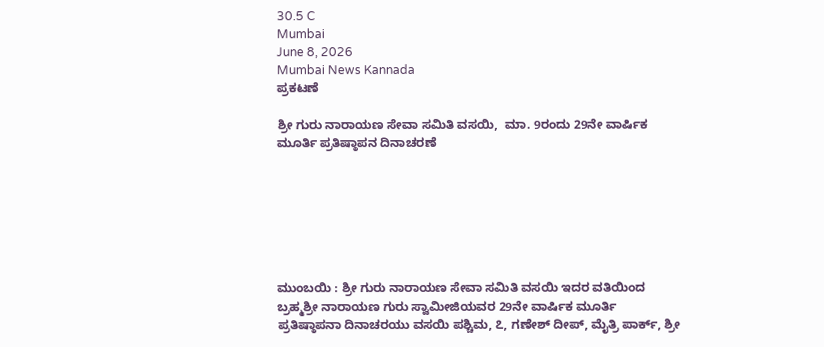30.5 C
Mumbai
June 8, 2026
Mumbai News Kannada
ಪ್ರಕಟಣೆ

ಶ್ರೀ ಗುರು ನಾರಾಯಣ ಸೇವಾ ಸಮಿತಿ ವಸಯಿ,  ಮಾ. 9ರಂದು 29ನೇ ವಾರ್ಷಿಕ ಮೂರ್ತಿ ಪ್ರತಿಷ್ಠಾಪನ ದಿನಾಚರಣೆ







ಮುಂಬಯಿ : ಶ್ರೀ ಗುರು ನಾರಾಯಣ ಸೇವಾ ಸಮಿತಿ ವಸಯಿ ಇದರ ವತಿಯಿಂದ  ಬ್ರಹ್ಮಶ್ರೀ ನಾರಾಯಣ ಗುರು ಸ್ವಾಮೀಜಿಯವರ 29ನೇ ವಾರ್ಷಿಕ ಮೂರ್ತಿ ಪ್ರತಿಷ್ಠಾಪನಾ ದಿನಾಚರಯು ವಸಯಿ ಪಶ್ಚಿಮ, ೭, ಗಣೇಶ್ ದೀಪ್, ಮೈತ್ರಿ ಪಾರ್ಕ್, ಶ್ರೀ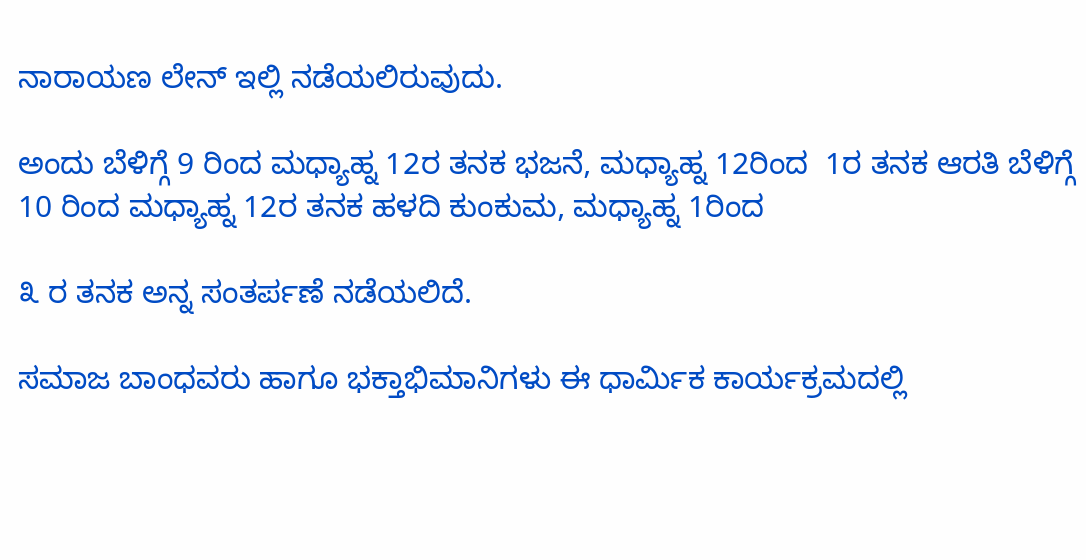ನಾರಾಯಣ ಲೇನ್ ಇಲ್ಲಿ ನಡೆಯಲಿರುವುದು.

ಅಂದು ಬೆಳಿಗ್ಗೆ 9 ರಿಂದ ಮಧ್ಯಾಹ್ನ 12ರ ತನಕ ಭಜನೆ, ಮಧ್ಯಾಹ್ನ 12ರಿಂದ  1ರ ತನಕ ಆರತಿ ಬೆಳಿಗ್ಗೆ 10 ರಿಂದ ಮಧ್ಯಾಹ್ನ 12ರ ತನಕ ಹಳದಿ ಕುಂಕುಮ, ಮಧ್ಯಾಹ್ನ 1ರಿಂದ

೩ ರ ತನಕ ಅನ್ನ ಸಂತರ್ಪಣೆ ನಡೆಯಲಿದೆ.

ಸಮಾಜ ಬಾಂಧವರು ಹಾಗೂ ಭಕ್ತಾಭಿಮಾನಿಗಳು ಈ ಧಾರ್ಮಿಕ ಕಾರ್ಯಕ್ರಮದಲ್ಲಿ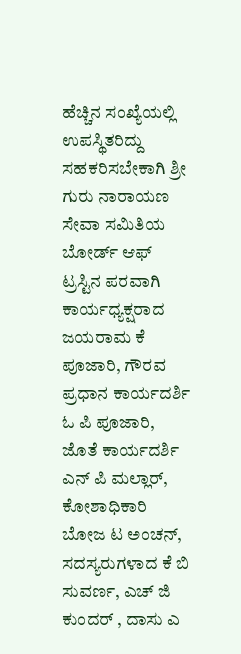ಹೆಚ್ಚಿನ ಸಂಖ್ಯೆಯಲ್ಲಿ ಉಪಸ್ಥಿತರಿದ್ದು ಸಹಕರಿಸಬೇಕಾಗಿ ಶ್ರೀ ಗುರು ನಾರಾಯಣ ಸೇವಾ ಸಮಿತಿಯ ಬೋರ್ಡ್ ಆಫ್ ಟ್ರಸ್ಟಿನ ಪರವಾಗಿ ಕಾರ್ಯಧ್ಯಕ್ಷರಾದ ಜಯರಾಮ ಕೆ ಪೂಜಾರಿ, ಗೌರವ ಪ್ರಧಾನ ಕಾರ್ಯದರ್ಶಿ ಓ ಪಿ ಪೂಜಾರಿ,  ಜೊತೆ ಕಾರ್ಯದರ್ಶಿ ಎನ್ ಪಿ ಮಲ್ಲಾರ್,  ಕೋಶಾಧಿಕಾರಿ ಬೋಜ ಟ ಅಂಚನ್,  ಸದಸ್ಯರುಗಳಾದ ಕೆ ಬಿ ಸುವರ್ಣ, ಎಚ್ ಜಿ ಕುಂದರ್ , ದಾಸು ಎ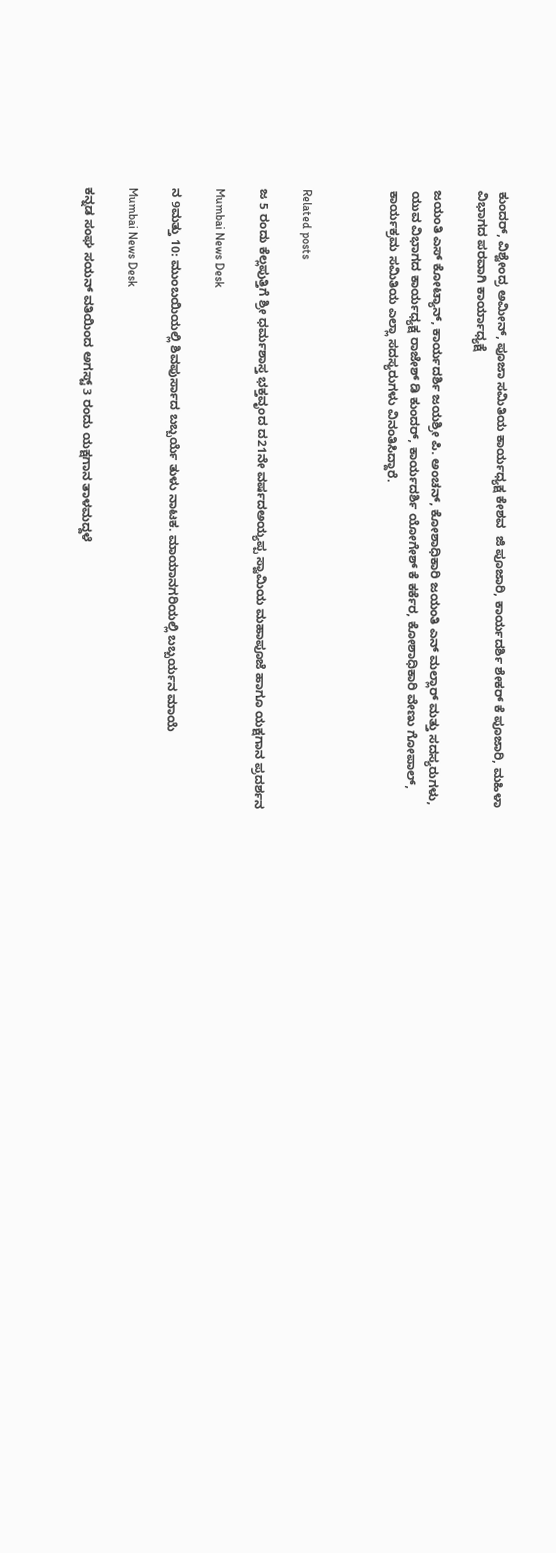ಕುಂದರ್, ವಿಶ್ವೇಂದ್ರ ಅಮೀನ್, ಪೂಜಾ ಸಮಿತಿಯ ಕಾರ್ಯಧ್ಯಕ್ಷ ಕೇಶವ  ಜಿ ಪೂಜಾರಿ, ಕಾರ್ಯದರ್ಶಿ ಶೇಕರ್ ಕೆ ಪೂಜಾರಿ, ಮಹಿಳಾ ವಿಭಾಗದ ಪರವಾಗಿ ಕಾರ್ಯಾಧ್ಯಕ್ಷೆ

ಜಯಂತಿ ಎಸ್ ಕೋಟ್ಯಾನ್, ಕಾರ್ಯದರ್ಶಿ ಜಯಶ್ರೀ ಪಿ. ಅಂಚನ್, ಕೋಶಾಧಿಕಾರಿ ಜಯಂತಿ ಎನ್ ಮಲ್ಲಾರ್ ಮತ್ತು ಸದಸ್ಯರುಗಳು,  ಯುವ ವಿಭಾಗದ ಕಾರ್ಯಧ್ಯಕ್ಷ ರಾಜೇಶ್ ಡಿ ಕುಂದರ್, ಕಾರ್ಯದರ್ಶಿ ಯೋಗೇಶ್ ಕೆ ಕರ್ಕೆರ, ಕೋಶಾಧಿಕಾರಿ ವೇಣು ಗೋಪಾಲ್, ಕಾರ್ಯಕ್ರಮ ಸಮಿತಿಯ ಎಲ್ಲಾ ಸದಸ್ಯರುಗಳು ವಿನಂತಿಸಿದ್ದಾರೆ.



Related posts

ಜ 5 ರಂದು ಕೆಲ್ಲಪುತ್ತಿಗೆ ಶ್ರೀ ಧರ್ಮಶಾಸ್ತ ಭಕ್ತವೃಂದ ದ21ನೇ ವರ್ಷದಅಯ್ಯಪ್ಪ ಸ್ವಾಮಿಯ ಮಹಾಪೂಜೆ ಹಾಗೂ ಯಕ್ಷಗಾನ ಪ್ರದರ್ಶನ

Mumbai News Desk

ನ 9ಮತ್ತು 10: ಮುಂಬಯಿಯಲ್ಲಿ ಶಿವಪುರ್ಸಾದ ಬಬ್ಬರ್ಯೆ ತುಳು ನಾಟಕ. ಮಾಯಾನಗರಿಯಲ್ಲಿ ಬಬ್ಬರ್ಯನ ಮಾಯೆ

Mumbai News Desk

ಕನ್ನಡ ಸಂಘ ಸಯನ್ ವತಿಯಿಂದ ಅಗಸ್ಟ್ 3 ರಂದು ಯಕ್ಷಗಾನ ತಾಳಮದ್ದಳೆ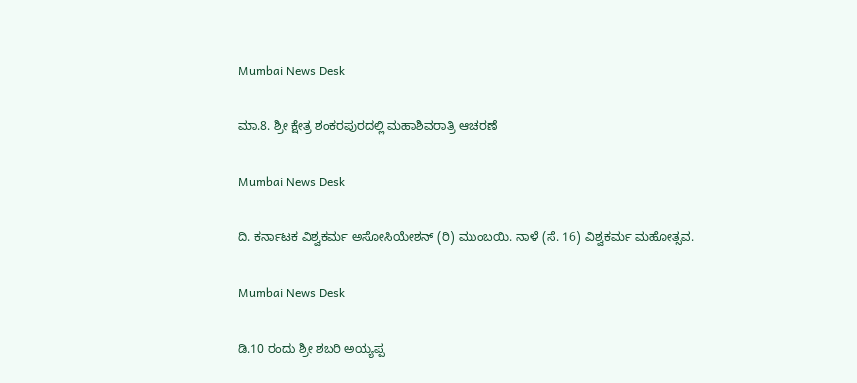Mumbai News Desk

ಮಾ.8. ಶ್ರೀ ಕ್ಷೇತ್ರ ಶಂಕರಪುರದಲ್ಲಿ ಮಹಾಶಿವರಾತ್ರಿ ಆಚರಣೆ

Mumbai News Desk

ದಿ. ಕರ್ನಾಟಕ ವಿಶ್ವಕರ್ಮ ಅಸೋಸಿಯೇಶನ್ (ರಿ) ಮುಂಬಯಿ. ನಾಳೆ (ಸೆ. 16) ವಿಶ್ವಕರ್ಮ ಮಹೋತ್ಸವ.

Mumbai News Desk

ಡಿ.10 ರಂದು ಶ್ರೀ ಶಬರಿ ಅಯ್ಯಪ್ಪ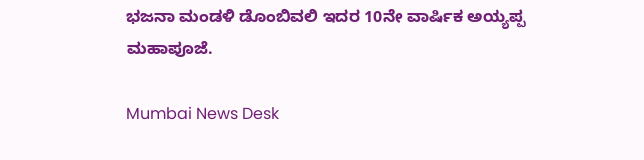ಭಜನಾ ಮಂಡಳಿ ಡೊಂಬಿವಲಿ ಇದರ 10ನೇ ವಾರ್ಷಿಕ ಅಯ್ಯಪ್ಪ ಮಹಾಪೂಜೆ.

Mumbai News Desk